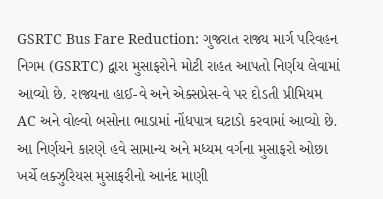GSRTC Bus Fare Reduction: ગુજરાત રાજ્ય માર્ગ પરિવહન નિગમ (GSRTC) દ્વારા મુસાફરોને મોટી રાહત આપતો નિર્ણય લેવામાં આવ્યો છે. રાજ્યના હાઈ-વે અને એક્સપ્રેસ-વે પર દોડતી પ્રીમિયમ AC અને વોલ્વો બસોના ભાડામાં નોંધપાત્ર ઘટાડો કરવામાં આવ્યો છે. આ નિર્ણયને કારણે હવે સામાન્ય અને મધ્યમ વર્ગના મુસાફરો ઓછા ખર્ચે લક્ઝુરિયસ મુસાફરીનો આનંદ માણી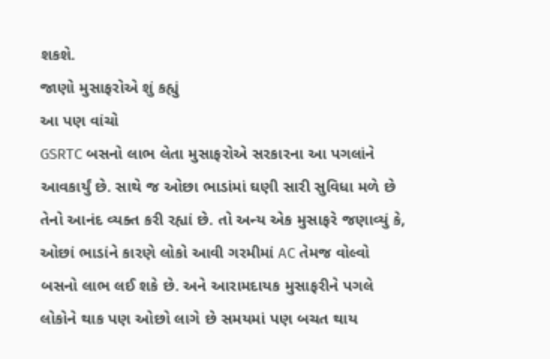શકશે.
જાણો મુસાફરોએ શું કહ્યું
આ પણ વાંચો
GSRTC બસનો લાભ લેતા મુસાફરોએ સરકારના આ પગલાંને આવકાર્યું છે. સાથે જ ઓછા ભાડાંમાં ઘણી સારી સુવિધા મળે છે તેનો આનંદ વ્યક્ત કરી રહ્યાં છે. તો અન્ય એક મુસાફરે જણાવ્યું કે, ઓછાં ભાડાંને કારણે લોકો આવી ગરમીમાં AC તેમજ વોલ્વો બસનો લાભ લઈ શકે છે. અને આરામદાયક મુસાફરીને પગલે લોકોને થાક પણ ઓછો લાગે છે સમયમાં પણ બચત થાય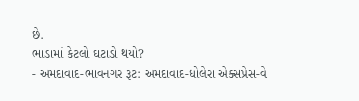છે.
ભાડામાં કેટલો ઘટાડો થયો?
- અમદાવાદ-ભાવનગર રૂટ: અમદાવાદ-ધોલેરા એક્સપ્રેસ-વે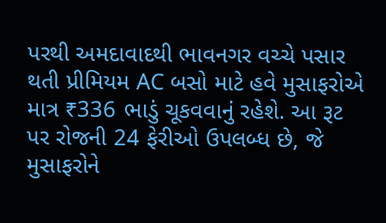પરથી અમદાવાદથી ભાવનગર વચ્ચે પસાર થતી પ્રીમિયમ AC બસો માટે હવે મુસાફરોએ માત્ર ₹336 ભાડું ચૂકવવાનું રહેશે. આ રૂટ પર રોજની 24 ફેરીઓ ઉપલબ્ધ છે, જે મુસાફરોને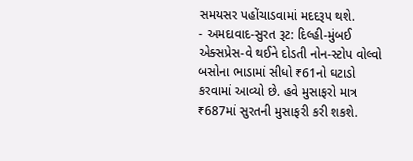સમયસર પહોંચાડવામાં મદદરૂપ થશે.
- અમદાવાદ-સુરત રૂટ: દિલ્હી-મુંબઈ એક્સપ્રેસ-વે થઈને દોડતી નોન-સ્ટોપ વોલ્વો બસોના ભાડામાં સીધો ₹61નો ઘટાડો કરવામાં આવ્યો છે. હવે મુસાફરો માત્ર ₹687માં સુરતની મુસાફરી કરી શકશે.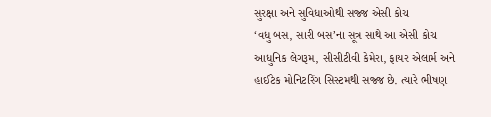સુરક્ષા અને સુવિધાઓથી સજ્જ એસી કોચ
‘વધુ બસ, સારી બસ’ના સૂત્ર સાથે આ એસી કોચ આધુનિક લેગરૂમ, સીસીટીવી કેમેરા, ફાયર એલાર્મ અને હાઈટેક મોનિટરિંગ સિસ્ટમથી સજ્જ છે. ત્યારે ભીષણ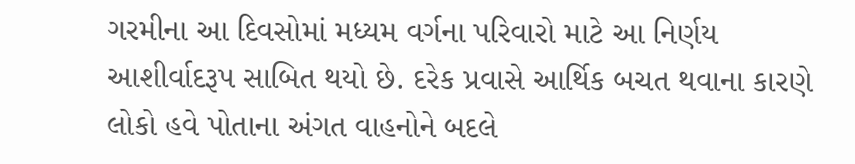ગરમીના આ દિવસોમાં મધ્યમ વર્ગના પરિવારો માટે આ નિર્ણય આશીર્વાદરૂપ સાબિત થયો છે. દરેક પ્રવાસે આર્થિક બચત થવાના કારણે લોકો હવે પોતાના અંગત વાહનોને બદલે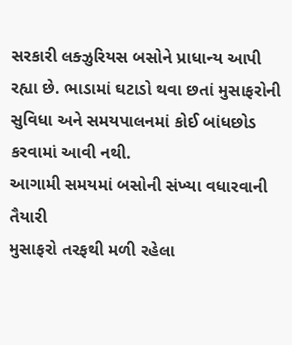સરકારી લક્ઝુરિયસ બસોને પ્રાધાન્ય આપી રહ્યા છે. ભાડામાં ઘટાડો થવા છતાં મુસાફરોની સુવિધા અને સમયપાલનમાં કોઈ બાંધછોડ કરવામાં આવી નથી.
આગામી સમયમાં બસોની સંખ્યા વધારવાની તૈયારી
મુસાફરો તરફથી મળી રહેલા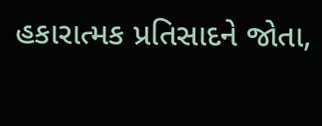હકારાત્મક પ્રતિસાદને જોતા,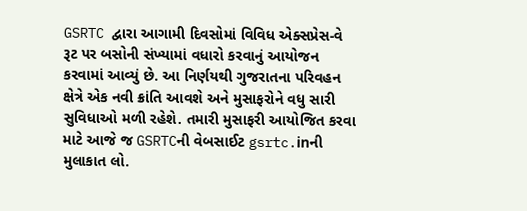GSRTC દ્વારા આગામી દિવસોમાં વિવિધ એક્સપ્રેસ-વે રૂટ પર બસોની સંખ્યામાં વધારો કરવાનું આયોજન કરવામાં આવ્યું છે. આ નિર્ણયથી ગુજરાતના પરિવહન ક્ષેત્રે એક નવી ક્રાંતિ આવશે અને મુસાફરોને વધુ સારી સુવિધાઓ મળી રહેશે. તમારી મુસાફરી આયોજિત કરવા માટે આજે જ GSRTCની વેબસાઈટ gsrtc.inની મુલાકાત લો.